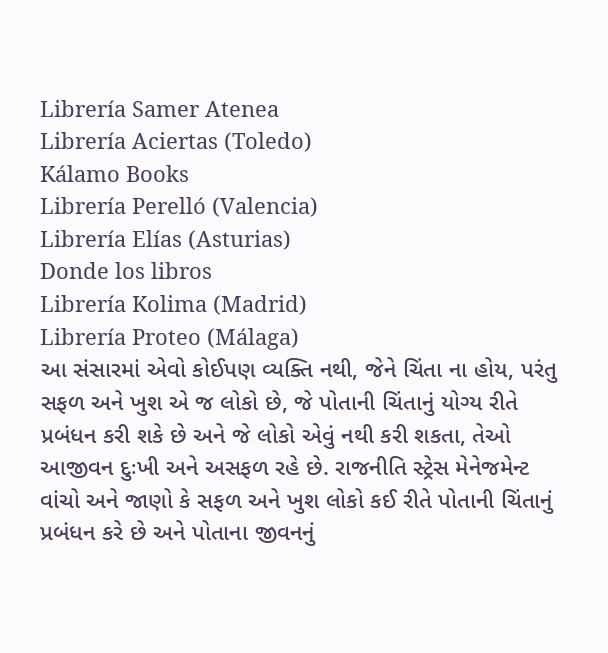Librería Samer Atenea
Librería Aciertas (Toledo)
Kálamo Books
Librería Perelló (Valencia)
Librería Elías (Asturias)
Donde los libros
Librería Kolima (Madrid)
Librería Proteo (Málaga)
આ સંસારમાં એવો કોઈપણ વ્યક્તિ નથી, જેને ચિંતા ના હોય, પરંતુ સફળ અને ખુશ એ જ લોકો છે, જે પોતાની ચિંતાનું યોગ્ય રીતે પ્રબંધન કરી શકે છે અને જે લોકો એવું નથી કરી શકતા, તેઓ આજીવન દુઃખી અને અસફળ રહે છે. રાજનીતિ સ્ટ્રેસ મેનેજમેન્ટ વાંચો અને જાણો કે સફળ અને ખુશ લોકો કઈ રીતે પોતાની ચિંતાનું પ્રબંધન કરે છે અને પોતાના જીવનનું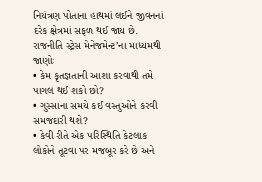નિયંત્રણ પોતાના હાથમાં લઈને જીવનનાં દરેક ક્ષેત્રમાં સફળ થઈ જાય છે.
રાજનીતિ સ્ટ્રેસ મેનેજમેન્ટ’ના માધ્યમથી જાણોઃ
• કેમ કૃતજ્ઞતાની આશા કરવાથી તમે પાગલ થઈ શકો છો?
• ગુસ્સાના સમયે કઈ વસ્તુઓને કરવી સમજદારી થશે?
• કેવી રીતે એક પરિસ્થિતિ કેટલાક લોકોને તૂટવા પર મજબૂર કરે છે અને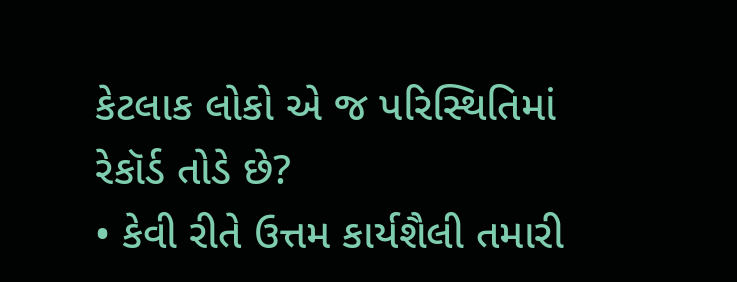કેટલાક લોકો એ જ પરિસ્થિતિમાં રેકૉર્ડ તોડે છે?
• કેવી રીતે ઉત્તમ કાર્યશૈલી તમારી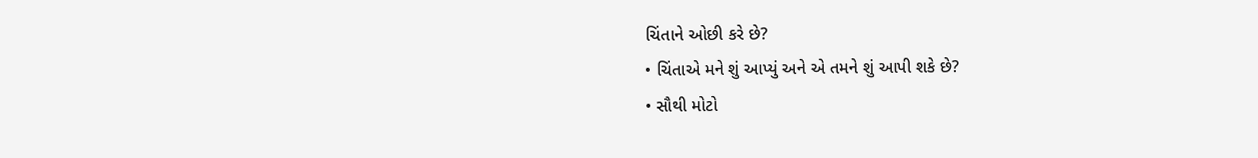ચિંતાને ઓછી કરે છે?
• ચિંતાએ મને શું આપ્યું અને એ તમને શું આપી શકે છે?
• સૌથી મોટો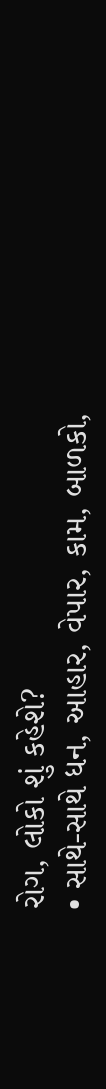રોગ, લોકો શું કહેશે?
• સાથે-સાથે ધન, આહાર, વેપાર, કામ, બાળકો,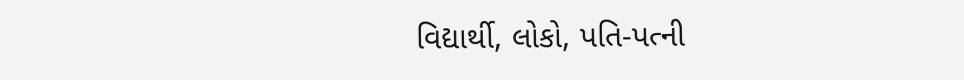વિદ્યાર્થી, લોકો, પતિ-પત્ની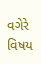વગેરે વિષય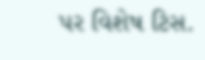પર વિશેષ ટિસ.